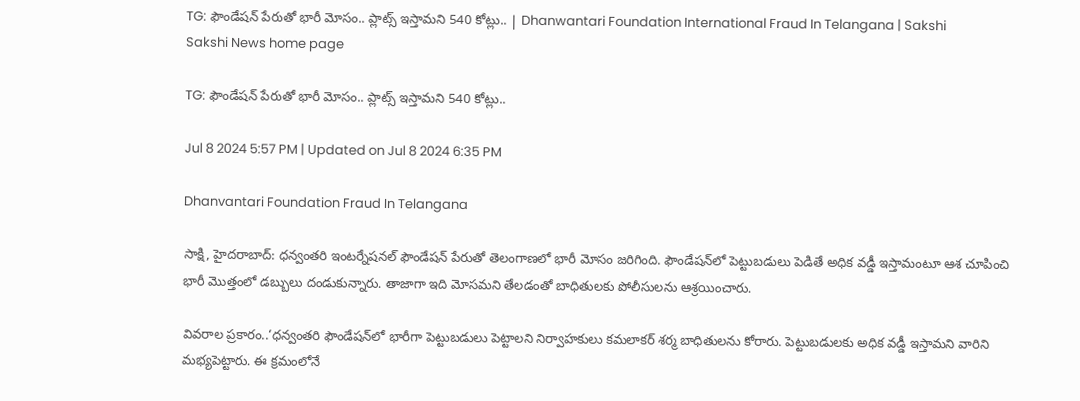TG: ఫౌండేషన్‌ పేరుతో భారీ మోసం.. ప్లాట్స్‌ ఇస్తామని 540 కోట్లు.. | Dhanwantari Foundation International Fraud In Telangana | Sakshi
Sakshi News home page

TG: ఫౌండేషన్‌ పేరుతో భారీ మోసం.. ప్లాట్స్‌ ఇస్తామని 540 కోట్లు..

Jul 8 2024 5:57 PM | Updated on Jul 8 2024 6:35 PM

Dhanvantari Foundation Fraud In Telangana

సాక్షి, హైదరాబాద్: ధన్వంతరి ఇంటర్నేషనల్ ఫౌండేషన్ పేరుతో తెలంగాణలో భారీ మోసం జరిగింది. ఫౌండేషన్‌లో పెట్టుబడులు పెడితే అధిక వడ్డీ ఇస్తామంటూ ఆశ చూపించి భారీ మొత్తంలో డబ్బులు దండుకున్నారు. తాజాగా ఇది మోసమని తేలడంతో బాధితులకు పోలీసులను ఆశ్రయించారు.

వివరాల ప్రకారం..‘ధన్వంతరి ఫౌండేషన్‌లో భారీగా పెట్టుబడులు పెట్టాలని నిర్వాహకులు కమలాకర్‌ శర్మ బాధితులను కోరారు. పెట్టుబడులకు అధిక వడ్డీ ఇస్తామని వారిని మభ్యపెట్టారు. ఈ క్రమంలోనే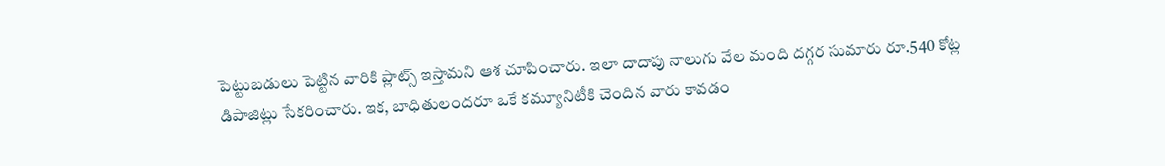పెట్టుబడులు పెట్టిన వారికి ప్లాట్స్‌ ఇస్తామని ఆశ చూపించారు. ఇలా దాదాపు నాలుగు వేల మంది దగ్గర సుమారు రూ.540 కోట్ల డిపాజిట్లు సేకరించారు. ఇక, బాధితులందరూ ఒకే కమ్యూనిటీకి చెందిన వారు కావడం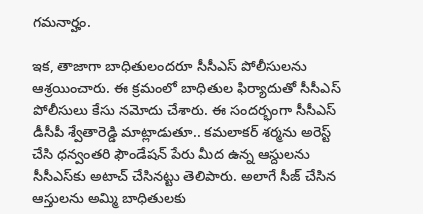గమనార్హం.

ఇక, తాజాగా బాధితులందరూ సీసీఎస్‌ పోలీసులను ఆశ్రయించారు. ఈ క్రమంలో బాధితుల ఫిర్యాదుతో సీసీఎస్‌ పోలీసులు కేసు నమోదు చేశారు. ఈ సందర్భంగా సీసీఎస్‌ డీసీపీ శ్వేతారెడ్డి మాట్లాడుతూ.. కమలాకర్‌ శర్మను అరెస్ట్‌ చేసి ధన్వంతరి ఫౌండేషన్‌ పేరు మీద ఉన్న ఆస్దులను సీసీఎస్‌కు అటాచ్‌ చేసినట్టు తెలిపారు. అలాగే సీజ్‌ చేసిన ఆస్తులను అమ్మి బాధితులకు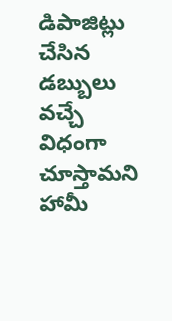డిపాజిట్లు చేసిన డబ్బులు వచ్చే విధంగా చూస్తామని హామీ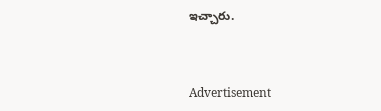ఇచ్చారు.



Advertisement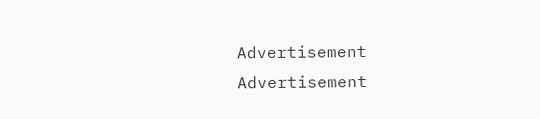Advertisement
Advertisement